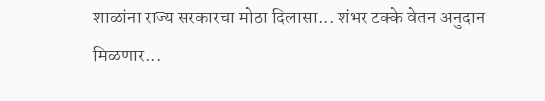शाळांना राज्य सरकारचा मोठा दिलासा... शंभर टक्के वेतन अनुदान मिळणार...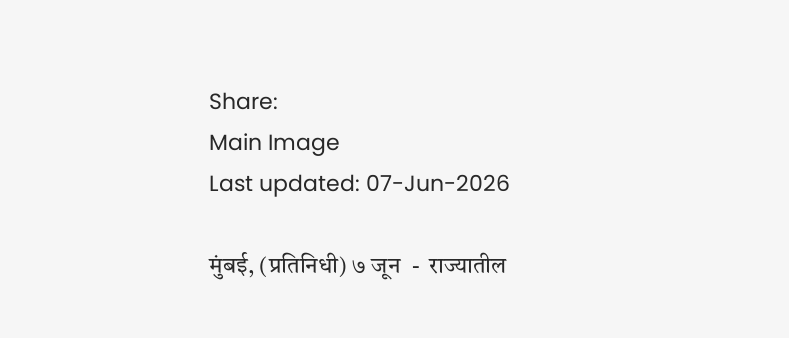Share:
Main Image
Last updated: 07-Jun-2026

मुंबई, (प्रतिनिधी) ७ जून  -  राज्यातील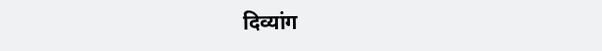दिव्यांग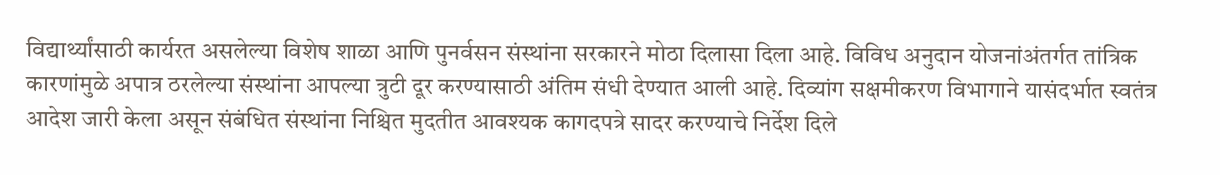विद्यार्थ्यांसाठी कार्यरत असलेल्या विशेष शाळा आणि पुनर्वसन संस्थांना सरकारने मोठा दिलासा दिला आहे. विविध अनुदान योजनांअंतर्गत तांत्रिक कारणांमुळे अपात्र ठरलेल्या संस्थांना आपल्या त्रुटी दूर करण्यासाठी अंतिम संधी देण्यात आली आहे. दिव्यांग सक्षमीकरण विभागाने यासंदर्भात स्वतंत्र आदेश जारी केला असून संबंधित संस्थांना निश्चित मुदतीत आवश्यक कागदपत्रे सादर करण्याचे निर्देश दिले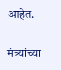आहेत.

मंत्र्यांच्या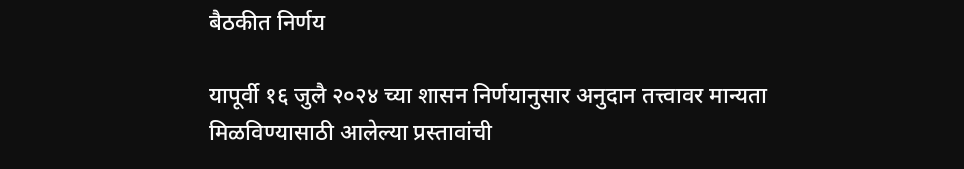बैठकीत निर्णय

यापूर्वी १६ जुलै २०२४ च्या शासन निर्णयानुसार अनुदान तत्त्वावर मान्यता मिळविण्यासाठी आलेल्या प्रस्तावांची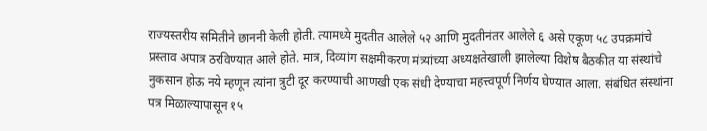राज्यस्तरीय समितीने छाननी केली होती. त्यामध्ये मुदतीत आलेले ५२ आणि मुदतीनंतर आलेले ६ असे एकूण ५८ उपक्रमांचे प्रस्ताव अपात्र ठरविण्यात आले होते. मात्र, दिव्यांग सक्षमीकरण मंत्र्यांच्या अध्यक्षतेखाली झालेल्या विशेष बैठकीत या संस्थांचे नुकसान होऊ नये म्हणून त्यांना त्रुटी दूर करण्याची आणखी एक संधी देण्याचा महत्त्वपूर्ण निर्णय घेण्यात आला. संबंधित संस्थांना पत्र मिळाल्यापासून १५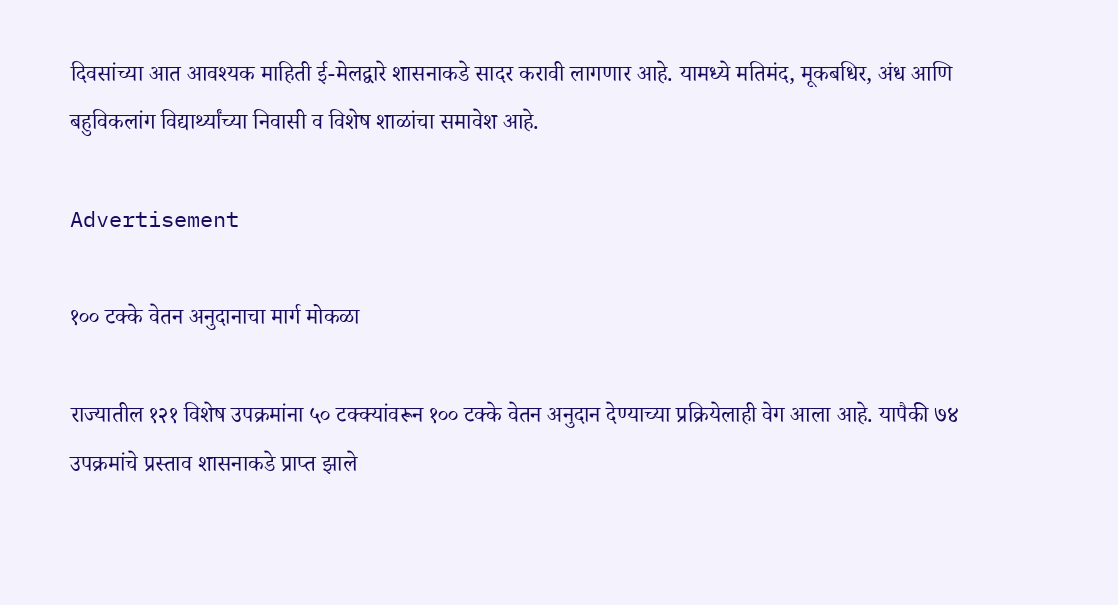दिवसांच्या आत आवश्यक माहिती ई-मेलद्वारे शासनाकडे सादर करावी लागणार आहे. यामध्ये मतिमंद, मूकबधिर, अंध आणि बहुविकलांग विद्यार्थ्यांच्या निवासी व विशेष शाळांचा समावेश आहे.

Advertisement

१०० टक्के वेतन अनुदानाचा मार्ग मोकळा

राज्यातील १२१ विशेष उपक्रमांना ५० टक्क्यांवरून १०० टक्के वेतन अनुदान देण्याच्या प्रक्रियेलाही वेग आला आहे. यापैकी ७४ उपक्रमांचे प्रस्ताव शासनाकडे प्राप्त झाले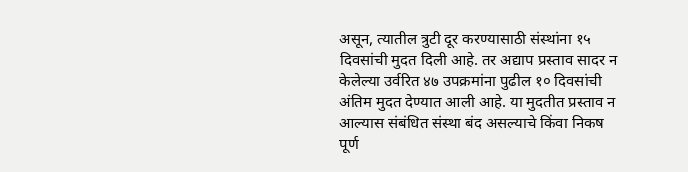असून, त्यातील त्रुटी दूर करण्यासाठी संस्थांना १५ दिवसांची मुदत दिली आहे. तर अद्याप प्रस्ताव सादर न केलेल्या उर्वरित ४७ उपक्रमांना पुढील १० दिवसांची अंतिम मुदत देण्यात आली आहे. या मुदतीत प्रस्ताव न आल्यास संबंधित संस्था बंद असल्याचे किंवा निकष पूर्ण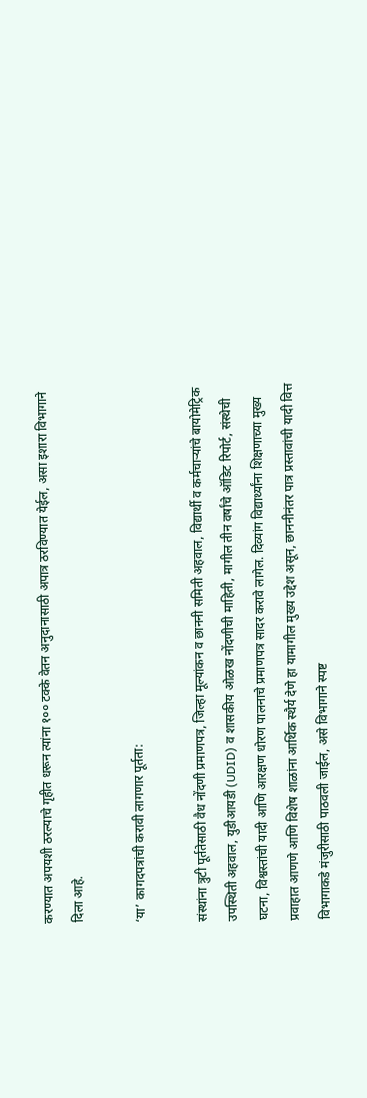करण्यात अपयशी ठरल्याचे गृहीत धरून त्यांना १०० टक्के वेतन अनुदानासाठी अपात्र ठरविण्यात येईल, असा इशारा विभागाने दिला आहे.

‘या’ कागदपत्रांची करावी लागणार पूर्तता:

संस्थांना त्रुटी पूर्ततेसाठी वैध नोंदणी प्रमाणपत्र, जिल्हा मूल्यांकन व छाननी समिती अहवाल, विद्यार्थी व कर्मचाऱ्यांचे बायोमेट्रिक उपस्थिती अहवाल, युडीआयडी (UDID) व शासकीय ओळख नोंदणीची माहिती, मागील तीन वर्षांचे ऑडिट रिपोर्ट, संस्थेची घटना, विश्वस्तांची यादी आणि आरक्षण धोरण पालनाचे प्रमाणपत्र सादर करावे लागेल. दिव्यांग विद्यार्थ्यांना शिक्षणाच्या मुख्य प्रवाहात आणणे आणि विशेष शाळांना आर्थिक स्थैर्य देणे हा यामागील मुख्य उद्देश असून, छाननीनंतर पात्र प्रस्तावांची यादी वित्त विभागाकडे मंजुरीसाठी पाठवली जाईल, असे विभागाने स्पष्ट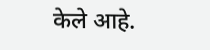केले आहे.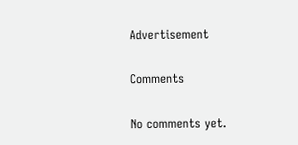Advertisement

Comments

No comments yet.